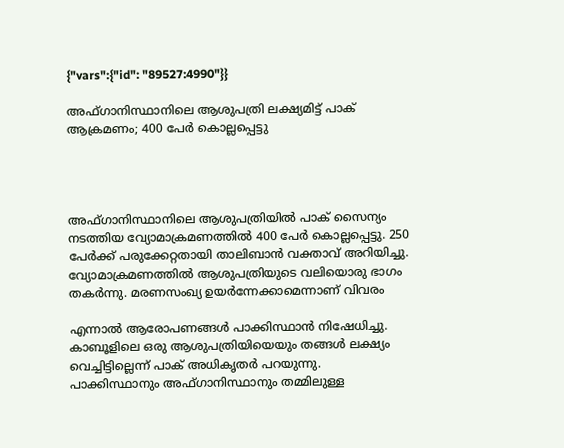{"vars":{"id": "89527:4990"}}

അഫ്ഗാനിസ്ഥാനിലെ ആശുപത്രി ലക്ഷ്യമിട്ട് പാക് ആക്രമണം; 400 പേർ കൊല്ലപ്പെട്ടു




അഫ്ഗാനിസ്ഥാനിലെ ആശുപത്രിയിൽ പാക് സൈന്യം നടത്തിയ വ്യോമാക്രമണത്തിൽ 400 പേർ കൊല്ലപ്പെട്ടു. 250 പേർക്ക് പരുക്കേറ്റതായി താലിബാൻ വക്താവ് അറിയിച്ചു. വ്യോമാക്രമണത്തിൽ ആശുപത്രിയുടെ വലിയൊരു ഭാഗം തകർന്നു. മരണസംഖ്യ ഉയർന്നേക്കാമെന്നാണ് വിവരം

എന്നാൽ ആരോപണങ്ങൾ പാക്കിസ്ഥാൻ നിഷേധിച്ചു. കാബൂളിലെ ഒരു ആശുപത്രിയിയെയും തങ്ങൾ ലക്ഷ്യം വെച്ചിട്ടില്ലെന്ന് പാക് അധികൃതർ പറയുന്നു. പാക്കിസ്ഥാനും അഫ്ഗാനിസ്ഥാനും തമ്മിലുള്ള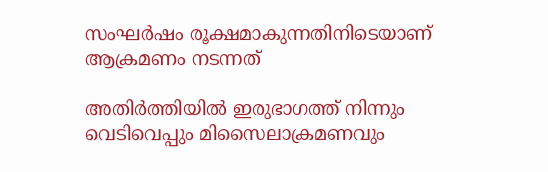സംഘർഷം രൂക്ഷമാകുന്നതിനിടെയാണ് ആക്രമണം നടന്നത്

അതിർത്തിയിൽ ഇരുഭാഗത്ത് നിന്നും വെടിവെപ്പും മിസൈലാക്രമണവും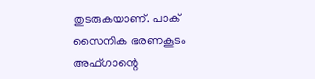തുടരുകയാണ്. പാക് സൈനിക ഭരണകൂടം അഫ്ഗാന്റെ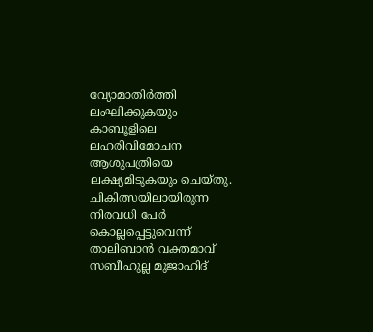വ്യോമാതിർത്തി ലംഘിക്കുകയും കാബൂളിലെ ലഹരിവിമോചന ആശുപത്രിയെ ലക്ഷ്യമിടുകയും ചെയ്തു. ചികിത്സയിലായിരുന്ന നിരവധി പേർ കൊല്ലപ്പെട്ടുവെന്ന് താലിബാൻ വക്തമാവ് സബീഹുല്ല മുജാഹിദ്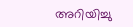അറിയിച്ചു